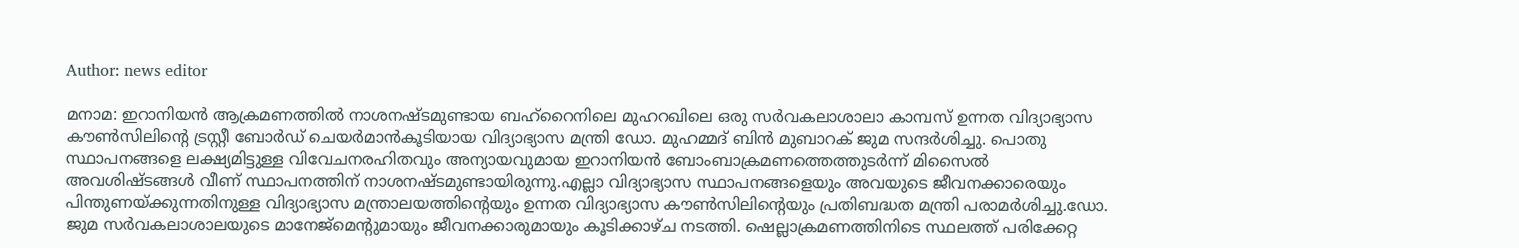Author: news editor

മനാമ: ഇറാനിയന്‍ ആക്രമണത്തില്‍ നാശനഷ്ടമുണ്ടായ ബഹ്‌റൈനിലെ മുഹറഖിലെ ഒരു സര്‍വകലാശാലാ കാമ്പസ് ഉന്നത വിദ്യാഭ്യാസ കൗണ്‍സിലിന്റെ ട്രസ്റ്റീ ബോര്‍ഡ് ചെയര്‍മാന്‍കൂടിയായ വിദ്യാഭ്യാസ മന്ത്രി ഡോ. മുഹമ്മദ് ബിന്‍ മുബാറക് ജുമ സന്ദര്‍ശിച്ചു. പൊതു സ്ഥാപനങ്ങളെ ലക്ഷ്യമിട്ടുള്ള വിവേചനരഹിതവും അന്യായവുമായ ഇറാനിയന്‍ ബോംബാക്രമണത്തെത്തുടര്‍ന്ന് മിസൈല്‍ അവശിഷ്ടങ്ങള്‍ വീണ് സ്ഥാപനത്തിന് നാശനഷ്ടമുണ്ടായിരുന്നു.എല്ലാ വിദ്യാഭ്യാസ സ്ഥാപനങ്ങളെയും അവയുടെ ജീവനക്കാരെയും പിന്തുണയ്ക്കുന്നതിനുള്ള വിദ്യാഭ്യാസ മന്ത്രാലയത്തിന്റെയും ഉന്നത വിദ്യാഭ്യാസ കൗണ്‍സിലിന്റെയും പ്രതിബദ്ധത മന്ത്രി പരാമര്‍ശിച്ചു.ഡോ. ജുമ സര്‍വകലാശാലയുടെ മാനേജ്മെന്റുമായും ജീവനക്കാരുമായും കൂടിക്കാഴ്ച നടത്തി. ഷെല്ലാക്രമണത്തിനിടെ സ്ഥലത്ത് പരിക്കേറ്റ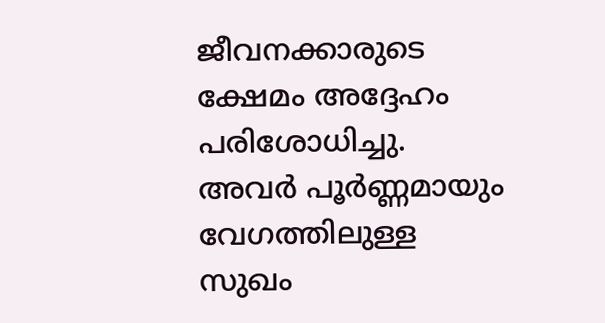ജീവനക്കാരുടെ ക്ഷേമം അദ്ദേഹം പരിശോധിച്ചു. അവര്‍ പൂര്‍ണ്ണമായും വേഗത്തിലുള്ള സുഖം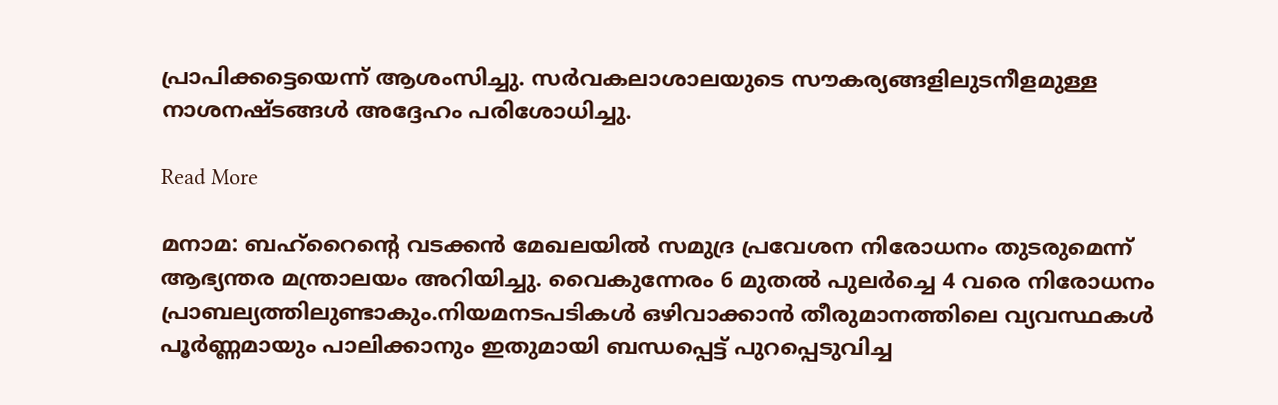പ്രാപിക്കട്ടെയെന്ന് ആശംസിച്ചു. സര്‍വകലാശാലയുടെ സൗകര്യങ്ങളിലുടനീളമുള്ള നാശനഷ്ടങ്ങള്‍ അദ്ദേഹം പരിശോധിച്ചു.

Read More

മനാമ: ബഹ്‌റൈന്റെ വടക്കന്‍ മേഖലയില്‍ സമുദ്ര പ്രവേശന നിരോധനം തുടരുമെന്ന് ആഭ്യന്തര മന്ത്രാലയം അറിയിച്ചു. വൈകുന്നേരം 6 മുതല്‍ പുലര്‍ച്ചെ 4 വരെ നിരോധനം പ്രാബല്യത്തിലുണ്ടാകും.നിയമനടപടികള്‍ ഒഴിവാക്കാന്‍ തീരുമാനത്തിലെ വ്യവസ്ഥകള്‍ പൂര്‍ണ്ണമായും പാലിക്കാനും ഇതുമായി ബന്ധപ്പെട്ട് പുറപ്പെടുവിച്ച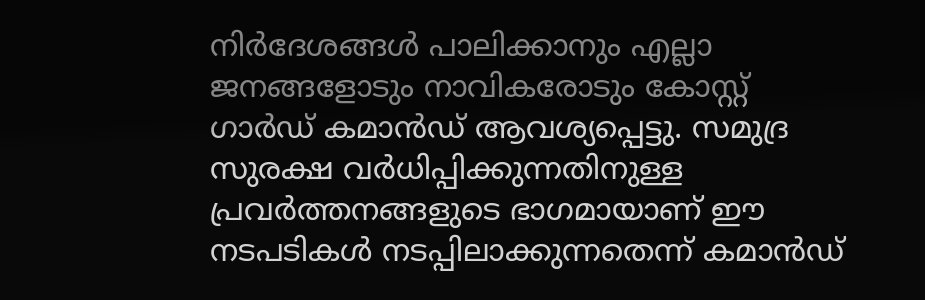നിര്‍ദേശങ്ങള്‍ പാലിക്കാനും എല്ലാ ജനങ്ങളോടും നാവികരോടും കോസ്റ്റ് ഗാര്‍ഡ് കമാന്‍ഡ് ആവശ്യപ്പെട്ടു. സമുദ്ര സുരക്ഷ വര്‍ധിപ്പിക്കുന്നതിനുള്ള പ്രവര്‍ത്തനങ്ങളുടെ ഭാഗമായാണ് ഈ നടപടികള്‍ നടപ്പിലാക്കുന്നതെന്ന് കമാന്‍ഡ്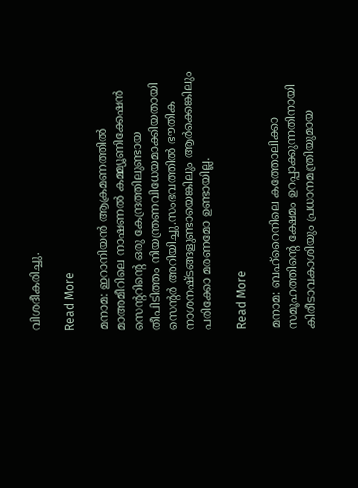വിശദീകരിച്ചു.

Read More

മനാമ: ഇറാനിയന്‍ ആക്രമണത്തില്‍ മാഅമീറിലെ നാഷണല്‍ കമ്മ്യൂണിക്കേഷന്‍ സെന്ററിന്റെ ഒരു കേന്ദ്രത്തിലുണ്ടായ തീപിടിത്തം നിയന്ത്രണവിധേയമാക്കിയതായി സെന്റര്‍ അറിയിച്ചു.സംഭവത്തില്‍ ഭൗതിക നാശനഷ്ടങ്ങളുണ്ടായെങ്കിലും ആര്‍ക്കെങ്കിലും പരിക്കോ മരണമോ ഉണ്ടായില്ല.

Read More

മനാമ: ബഹ്റൈനിലെ കത്തോലിക്കാ സമൂഹത്തിന്റെ ക്ഷേമം ഉറപ്പാക്കുന്നതിനായി കിരീടാവകാശിയും പ്രധാനമന്ത്രിയുമായ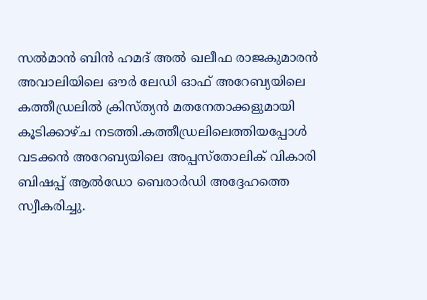സല്‍മാന്‍ ബിന്‍ ഹമദ് അല്‍ ഖലീഫ രാജകുമാരന്‍ അവാലിയിലെ ഔര്‍ ലേഡി ഓഫ് അറേബ്യയിലെ കത്തീഡ്രലില്‍ ക്രിസ്ത്യന്‍ മതനേതാക്കളുമായി കൂടിക്കാഴ്ച നടത്തി.കത്തീഡ്രലിലെത്തിയപ്പോള്‍ വടക്കന്‍ അറേബ്യയിലെ അപ്പസ്‌തോലിക് വികാരി ബിഷപ്പ് ആല്‍ഡോ ബെരാര്‍ഡി അദ്ദേഹത്തെ സ്വീകരിച്ചു.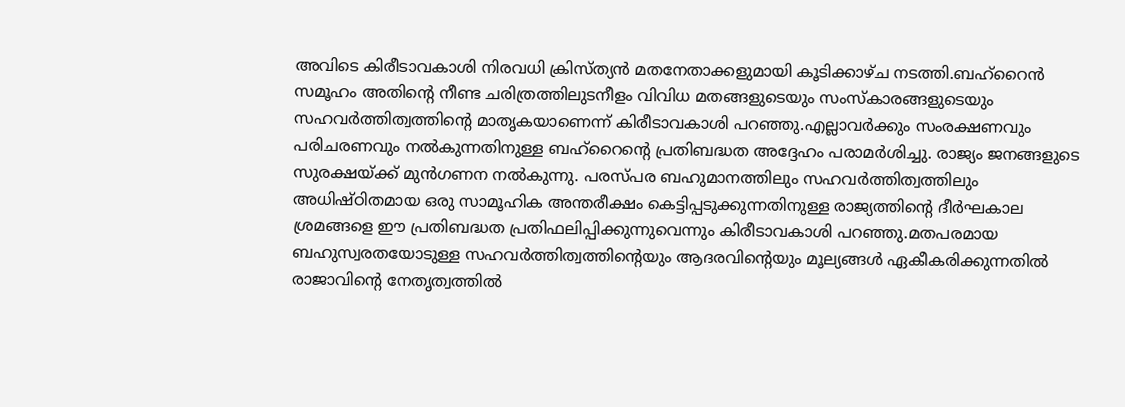അവിടെ കിരീടാവകാശി നിരവധി ക്രിസ്ത്യന്‍ മതനേതാക്കളുമായി കൂടിക്കാഴ്ച നടത്തി.ബഹ്റൈന്‍ സമൂഹം അതിന്റെ നീണ്ട ചരിത്രത്തിലുടനീളം വിവിധ മതങ്ങളുടെയും സംസ്‌കാരങ്ങളുടെയും സഹവര്‍ത്തിത്വത്തിന്റെ മാതൃകയാണെന്ന് കിരീടാവകാശി പറഞ്ഞു.എല്ലാവര്‍ക്കും സംരക്ഷണവും പരിചരണവും നല്‍കുന്നതിനുള്ള ബഹ്റൈന്റെ പ്രതിബദ്ധത അദ്ദേഹം പരാമര്‍ശിച്ചു. രാജ്യം ജനങ്ങളുടെ സുരക്ഷയ്ക്ക് മുന്‍ഗണന നല്‍കുന്നു. പരസ്പര ബഹുമാനത്തിലും സഹവര്‍ത്തിത്വത്തിലും അധിഷ്ഠിതമായ ഒരു സാമൂഹിക അന്തരീക്ഷം കെട്ടിപ്പടുക്കുന്നതിനുള്ള രാജ്യത്തിന്റെ ദീര്‍ഘകാല ശ്രമങ്ങളെ ഈ പ്രതിബദ്ധത പ്രതിഫലിപ്പിക്കുന്നുവെന്നും കിരീടാവകാശി പറഞ്ഞു.മതപരമായ ബഹുസ്വരതയോടുള്ള സഹവര്‍ത്തിത്വത്തിന്റെയും ആദരവിന്റെയും മൂല്യങ്ങള്‍ ഏകീകരിക്കുന്നതില്‍ രാജാവിന്റെ നേതൃത്വത്തില്‍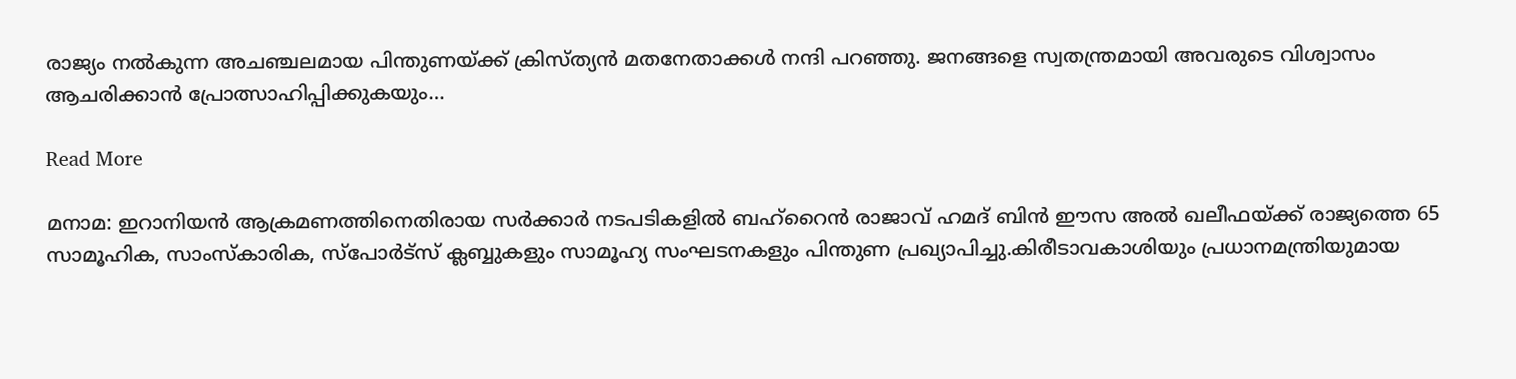രാജ്യം നല്‍കുന്ന അചഞ്ചലമായ പിന്തുണയ്ക്ക് ക്രിസ്ത്യന്‍ മതനേതാക്കള്‍ നന്ദി പറഞ്ഞു. ജനങ്ങളെ സ്വതന്ത്രമായി അവരുടെ വിശ്വാസം ആചരിക്കാന്‍ പ്രോത്സാഹിപ്പിക്കുകയും…

Read More

മനാമ: ഇറാനിയന്‍ ആക്രമണത്തിനെതിരായ സര്‍ക്കാര്‍ നടപടികളില്‍ ബഹ്‌റൈന്‍ രാജാവ് ഹമദ് ബിന്‍ ഈസ അല്‍ ഖലീഫയ്ക്ക് രാജ്യത്തെ 65 സാമൂഹിക, സാംസ്‌കാരിക, സ്പോര്‍ട്സ് ക്ലബ്ബുകളും സാമൂഹ്യ സംഘടനകളും പിന്തുണ പ്രഖ്യാപിച്ചു.കിരീടാവകാശിയും പ്രധാനമന്ത്രിയുമായ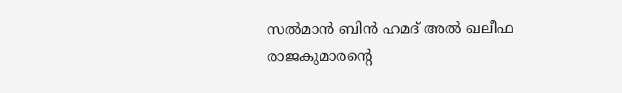സല്‍മാന്‍ ബിന്‍ ഹമദ് അല്‍ ഖലീഫ രാജകുമാരന്റെ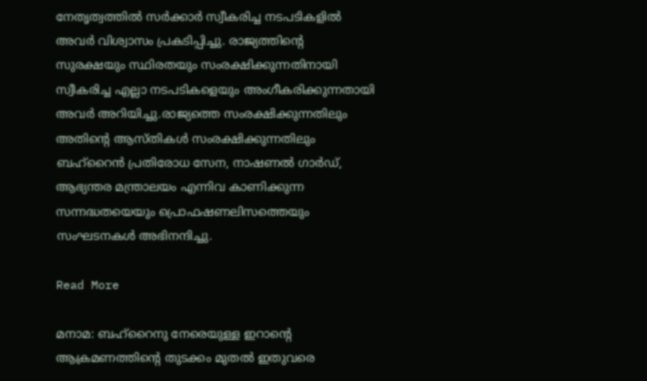നേതൃത്വത്തില്‍ സര്‍ക്കാര്‍ സ്വീകരിച്ച നടപടികളില്‍ അവര്‍ വിശ്വാസം പ്രകടിപ്പിച്ചു. രാജ്യത്തിന്റെ സുരക്ഷയും സ്ഥിരതയും സംരക്ഷിക്കുന്നതിനായി സ്വീകരിച്ച എല്ലാ നടപടികളെയും അംഗീകരിക്കുന്നതായി അവര്‍ അറിയിച്ചു.രാജ്യത്തെ സംരക്ഷിക്കുന്നതിലും അതിന്റെ ആസ്തികള്‍ സംരക്ഷിക്കുന്നതിലും ബഹ്റൈന്‍ പ്രതിരോധ സേന, നാഷണല്‍ ഗാര്‍ഡ്, ആഭ്യന്തര മന്ത്രാലയം എന്നിവ കാണിക്കുന്ന സന്നദ്ധതയെയും പ്രൊഫഷണലിസത്തെയും സംഘടനകള്‍ അഭിനന്ദിച്ചു.

Read More

മനാമ: ബഹ്‌റൈനു നേരെയുള്ള ഇറാന്റെ ആക്രമണത്തിന്റെ തുടക്കം മുതല്‍ ഇതുവരെ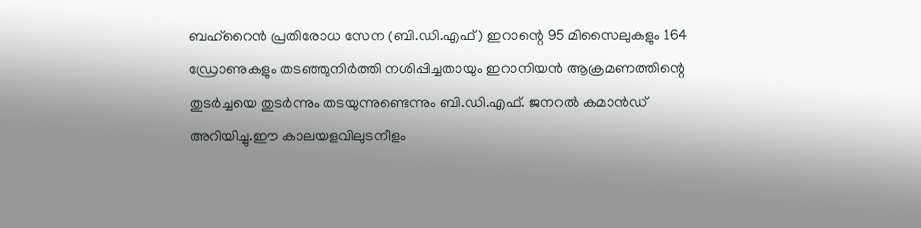ബഹ്‌റൈന്‍ പ്രതിരോധ സേന (ബി.ഡി.എഫ്) ഇറാന്റെ 95 മിസൈലുകളും 164 ഡ്രോണുകളും തടഞ്ഞുനിര്‍ത്തി നശിപ്പിച്ചതായും ഇറാനിയന്‍ ആക്രമണത്തിന്റെ തുടര്‍ച്ചയെ തുടര്‍ന്നും തടയുന്നുണ്ടെന്നും ബി.ഡി.എഫ്. ജനറല്‍ കമാന്‍ഡ് അറിയിച്ചു.ഈ കാലയളവിലുടനീളം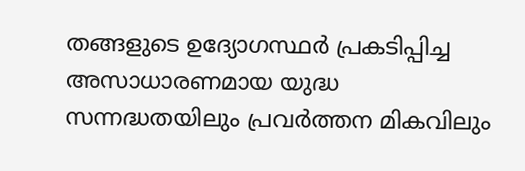തങ്ങളുടെ ഉദ്യോഗസ്ഥര്‍ പ്രകടിപ്പിച്ച അസാധാരണമായ യുദ്ധ സന്നദ്ധതയിലും പ്രവര്‍ത്തന മികവിലും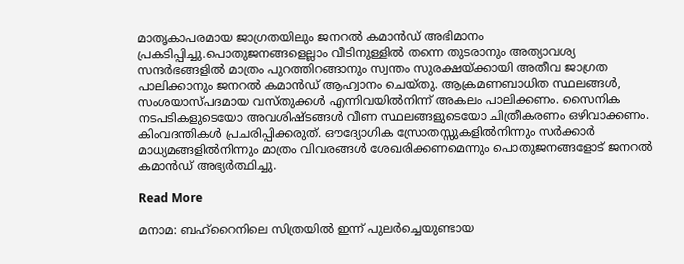മാതൃകാപരമായ ജാഗ്രതയിലും ജനറല്‍ കമാന്‍ഡ് അഭിമാനം പ്രകടിപ്പിച്ചു.പൊതുജനങ്ങളെല്ലാം വീടിനുള്ളില്‍ തന്നെ തുടരാനും അത്യാവശ്യ സന്ദര്‍ഭങ്ങളില്‍ മാത്രം പുറത്തിറങ്ങാനും സ്വന്തം സുരക്ഷയ്ക്കായി അതീവ ജാഗ്രത പാലിക്കാനും ജനറല്‍ കമാന്‍ഡ് ആഹ്വാനം ചെയ്തു. ആക്രമണബാധിത സ്ഥലങ്ങള്‍, സംശയാസ്പദമായ വസ്തുക്കള്‍ എന്നിവയില്‍നിന്ന് അകലം പാലിക്കണം. സൈനിക നടപടികളുടെയോ അവശിഷ്ടങ്ങള്‍ വീണ സ്ഥലങ്ങളുടെയോ ചിത്രീകരണം ഒഴിവാക്കണം. കിംവദന്തികള്‍ പ്രചരിപ്പിക്കരുത്. ഔദ്യോഗിക സ്രോതസ്സുകളില്‍നിന്നും സര്‍ക്കാര്‍ മാധ്യമങ്ങളില്‍നിന്നും മാത്രം വിവരങ്ങള്‍ ശേഖരിക്കണമെന്നും പൊതുജനങ്ങളോട് ജനറല്‍ കമാന്‍ഡ് അഭ്യര്‍ത്ഥിച്ചു.

Read More

മനാമ: ബഹ്‌റൈനിലെ സിത്രയില്‍ ഇന്ന് പുലര്‍ച്ചെയുണ്ടായ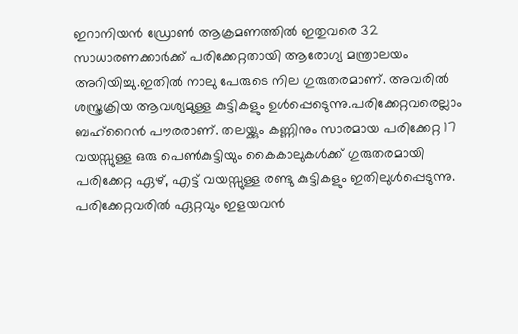ഇറാനിയന്‍ ഡ്രോണ്‍ ആക്രമണത്തില്‍ ഇതുവരെ 32 സാധാരണക്കാര്‍ക്ക് പരിക്കേറ്റതായി ആരോഗ്യ മന്ത്രാലയം അറിയിച്ചു.ഇതില്‍ നാലു പേരുടെ നില ഗുരുതരമാണ്. അവരില്‍ ശസ്ത്രക്രിയ ആവശ്യമുള്ള കുട്ടികളും ഉള്‍പ്പെടെുന്നു.പരിക്കേറ്റവരെല്ലാം ബഹ്റൈന്‍ പൗരരാണ്. തലയ്ക്കും കണ്ണിനും സാരമായ പരിക്കേറ്റ 17 വയസ്സുള്ള ഒരു പെണ്‍കുട്ടിയും കൈകാലുകള്‍ക്ക് ഗുരുതരമായി പരിക്കേറ്റ ഏഴ്, എട്ട് വയസ്സുള്ള രണ്ടു കുട്ടികളും ഇതിലുള്‍പ്പെടുന്നു. പരിക്കേറ്റവരില്‍ ഏറ്റവും ഇളയവന്‍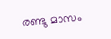രണ്ടു മാസം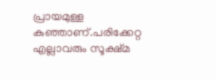പ്രായമുള്ള കുഞ്ഞാണ്.പരിക്കേറ്റ എല്ലാവരും സൂക്ഷ്മ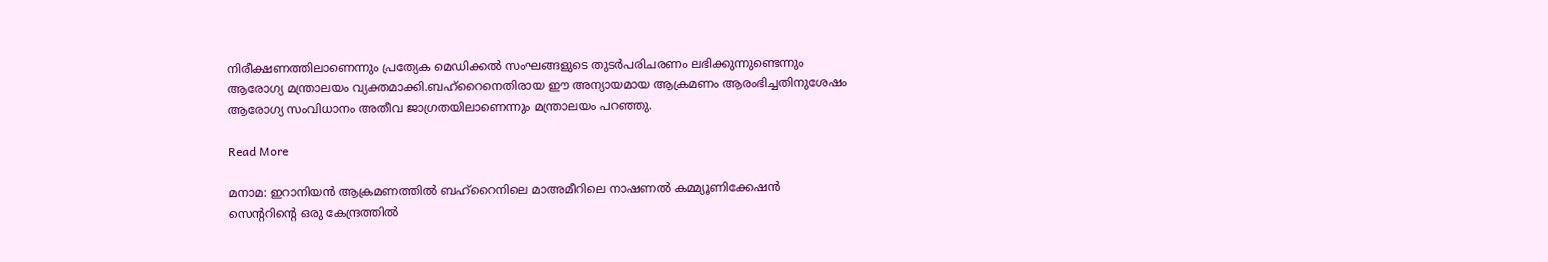നിരീക്ഷണത്തിലാണെന്നും പ്രത്യേക മെഡിക്കല്‍ സംഘങ്ങളുടെ തുടര്‍പരിചരണം ലഭിക്കുന്നുണ്ടെന്നും ആരോഗ്യ മന്ത്രാലയം വ്യക്തമാക്കി.ബഹ്റൈനെതിരായ ഈ അന്യായമായ ആക്രമണം ആരംഭിച്ചതിനുശേഷം ആരോഗ്യ സംവിധാനം അതീവ ജാഗ്രതയിലാണെന്നും മന്ത്രാലയം പറഞ്ഞു.

Read More

മനാമ: ഇറാനിയന്‍ ആക്രമണത്തില്‍ ബഹ്‌റൈനിലെ മാഅമീറിലെ നാഷണല്‍ കമ്മ്യൂണിക്കേഷന്‍ സെന്ററിന്റെ ഒരു കേന്ദ്രത്തില്‍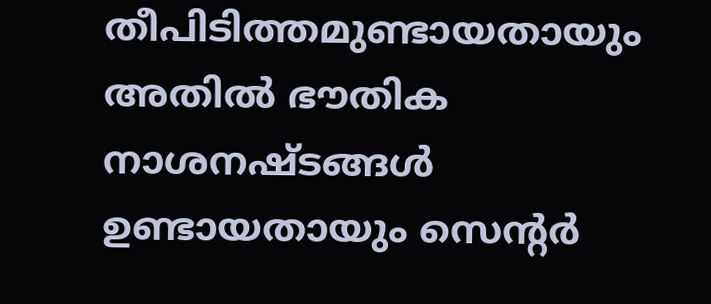തീപിടിത്തമുണ്ടായതായും അതില്‍ ഭൗതിക നാശനഷ്ടങ്ങള്‍ ഉണ്ടായതായും സെന്റര്‍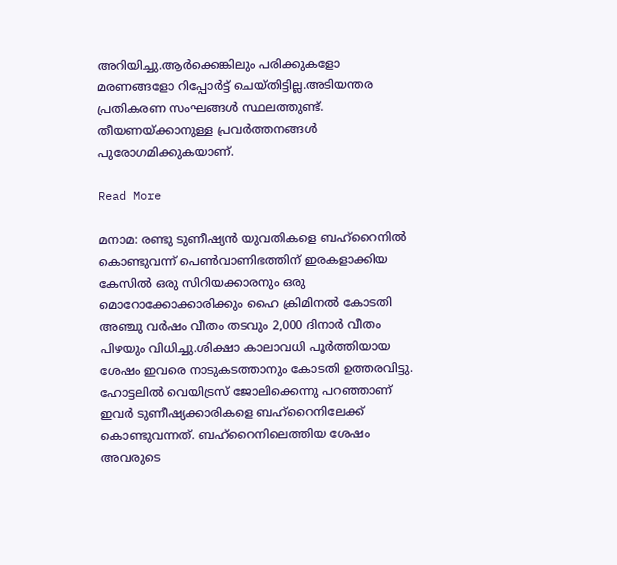അറിയിച്ചു.ആര്‍ക്കെങ്കിലും പരിക്കുകളോ മരണങ്ങളോ റിപ്പോര്‍ട്ട് ചെയ്തിട്ടില്ല.അടിയന്തര പ്രതികരണ സംഘങ്ങള്‍ സ്ഥലത്തുണ്ട്. തീയണയ്ക്കാനുള്ള പ്രവര്‍ത്തനങ്ങള്‍ പുരോഗമിക്കുകയാണ്.

Read More

മനാമ: രണ്ടു ടുണീഷ്യന്‍ യുവതികളെ ബഹ്‌റൈനില്‍ കൊണ്ടുവന്ന് പെണ്‍വാണിഭത്തിന് ഇരകളാക്കിയ കേസില്‍ ഒരു സിറിയക്കാരനും ഒരു മൊറോക്കോക്കാരിക്കും ഹൈ ക്രിമിനല്‍ കോടതി അഞ്ചു വര്‍ഷം വീതം തടവും 2,000 ദിനാര്‍ വീതം പിഴയും വിധിച്ചു.ശിക്ഷാ കാലാവധി പൂര്‍ത്തിയായ ശേഷം ഇവരെ നാടുകടത്താനും കോടതി ഉത്തരവിട്ടു. ഹോട്ടലില്‍ വെയിട്രസ് ജോലിക്കെന്നു പറഞ്ഞാണ് ഇവര്‍ ടുണീഷ്യക്കാരികളെ ബഹ്‌റൈനിലേക്ക് കൊണ്ടുവന്നത്. ബഹ്‌റൈനിലെത്തിയ ശേഷം അവരുടെ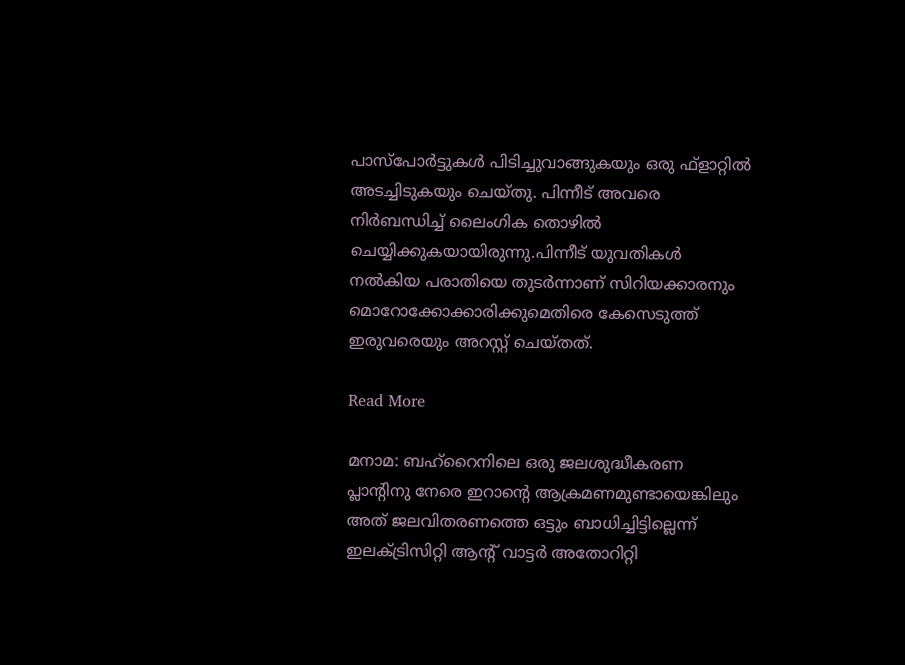പാസ്‌പോര്‍ട്ടുകള്‍ പിടിച്ചുവാങ്ങുകയും ഒരു ഫ്‌ളാറ്റില്‍ അടച്ചിടുകയും ചെയ്തു. പിന്നീട് അവരെ നിര്‍ബന്ധിച്ച് ലൈംഗിക തൊഴില്‍ ചെയ്യിക്കുകയായിരുന്നു.പിന്നീട് യുവതികള്‍ നല്‍കിയ പരാതിയെ തുടര്‍ന്നാണ് സിറിയക്കാരനും മൊറോക്കോക്കാരിക്കുമെതിരെ കേസെടുത്ത് ഇരുവരെയും അറസ്റ്റ് ചെയ്തത്.

Read More

മനാമ: ബഹ്‌റൈനിലെ ഒരു ജലശുദ്ധീകരണ പ്ലാന്റിനു നേരെ ഇറാന്റെ ആക്രമണമുണ്ടായെങ്കിലും അത് ജലവിതരണത്തെ ഒട്ടും ബാധിച്ചിട്ടില്ലെന്ന് ഇലക്ട്രിസിറ്റി ആന്റ് വാട്ടര്‍ അതോറിറ്റി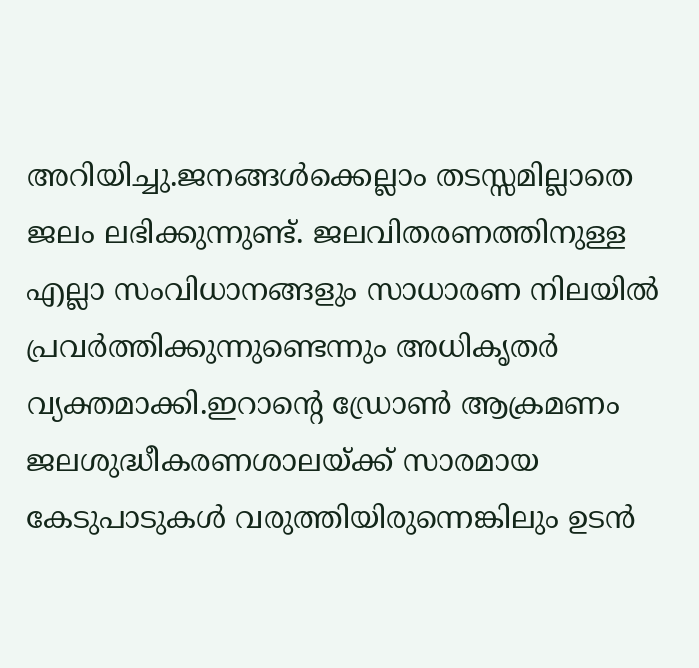അറിയിച്ചു.ജനങ്ങള്‍ക്കെല്ലാം തടസ്സമില്ലാതെ ജലം ലഭിക്കുന്നുണ്ട്. ജലവിതരണത്തിനുള്ള എല്ലാ സംവിധാനങ്ങളും സാധാരണ നിലയില്‍ പ്രവര്‍ത്തിക്കുന്നുണ്ടെന്നും അധികൃതര്‍ വ്യക്തമാക്കി.ഇറാന്റെ ഡ്രോണ്‍ ആക്രമണം ജലശുദ്ധീകരണശാലയ്ക്ക് സാരമായ കേടുപാടുകള്‍ വരുത്തിയിരുന്നെങ്കിലും ഉടന്‍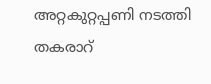അറ്റകുറ്റപ്പണി നടത്തി തകരാറ്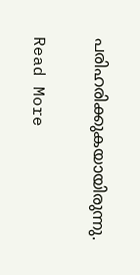പരിഹരിക്കുകയായിരുന്നു.

Read More